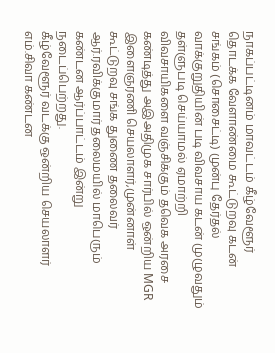நாகப்பட்டினம் மாவட்டம் கீழ்வேளூர் தொடக்க வேளாண்மை கூட்டுறவு கடன் சங்கம் (சொசைட்டி) முன்பு தேர்தல் வாக்குறுதியின் படி விவசாய கடன் முழுவதும் தள்ளுபடி செய்யாமல் ஏமாற்றி விவசாயிகளை வஞ்சிக்கும் தவெக அரசை கண்டித்து அஇஅதிமுக சார்பில் ஒன்றிய MGR இளைஞரணி செயலாளர்,முன்னாள் கூட்டுறவு சங்க துணை தலைவர் ஆர்.ரவிக்குமார் தலைமயில் மாபெரும் கண்டன ஆர்ப்பாட்டம் இன்று நடைப்பெற்றது.
கீழ்வேளூர் வடக்கு ஒன்றிய செயலாளர் எம்.சிவா கண்டன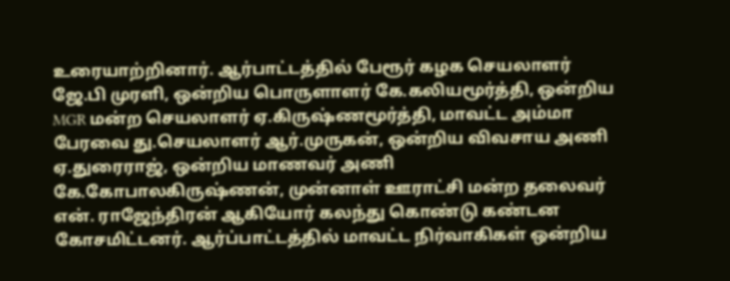உரையாற்றினார். ஆர்பாட்டத்தில் பேரூர் கழக செயலாளர் ஜே.பி முரளி, ஒன்றிய பொருளாளர் கே.கலியமூர்த்தி, ஒன்றிய MGR மன்ற செயலாளர் ஏ.கிருஷ்ணமூர்த்தி, மாவட்ட அம்மா பேரவை து.செயலாளர் ஆர்.முருகன், ஒன்றிய விவசாய அணி ஏ.துரைராஜ், ஒன்றிய மாணவர் அணி கே.கோபாலகிருஷ்ணன், முன்னாள் ஊராட்சி மன்ற தலைவர் என். ராஜேந்திரன் ஆகியோர் கலந்து கொண்டு கண்டன கோசமிட்டனர். ஆர்ப்பாட்டத்தில் மாவட்ட நிர்வாகிகள் ஒன்றிய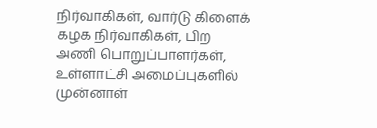நிர்வாகிகள், வார்டு கிளைக் கழக நிர்வாகிகள், பிற அணி பொறுப்பாளர்கள், உள்ளாட்சி அமைப்புகளில் முன்னாள்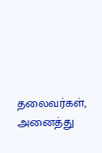தலைவர்கள், அனைத்து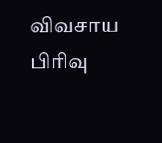விவசாய பிரிவு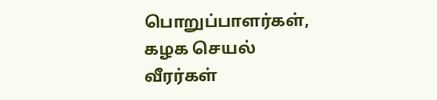பொறுப்பாளர்கள், கழக செயல் வீரர்கள்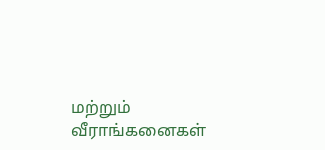மற்றும் வீராங்கனைகள்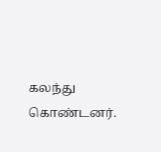கலந்து கொண்டனர்.